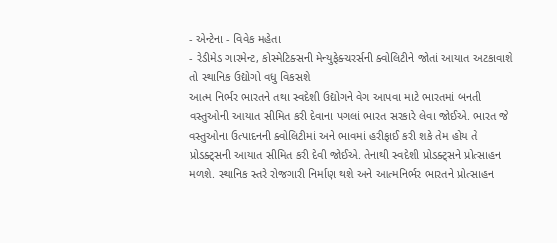- એન્ટેના - વિવેક મહેતા
- રેડીમેડ ગારમેન્ટ, કોસ્મેટિક્સની મેન્યુફેક્ચરર્સની ક્વોલિટીને જોતાં આયાત અટકાવાશે તો સ્થાનિક ઉદ્યોગો વધુ વિકસશે
આત્મ નિર્ભર ભારતને તથા સ્વદેશી ઉદ્યોગને વેગ આપવા માટે ભારતમાં બનતી વસ્તુઓની આયાત સીમિત કરી દેવાના પગલાં ભારત સરકારે લેવા જોઈએ. ભારત જે વસ્તુઓના ઉત્પાદનની ક્વોલિટીમાં અને ભાવમાં હરીફાઈ કરી શકે તેમ હોય તે પ્રોડક્ટ્સની આયાત સીમિત કરી દેવી જોઈએ. તેનાથી સ્વદેશી પ્રોડક્ટ્સને પ્રોત્સાહન મળશે. સ્થાનિક સ્તરે રોજગારી નિર્માણ થશે અને આત્મનિર્ભર ભારતને પ્રોત્સાહન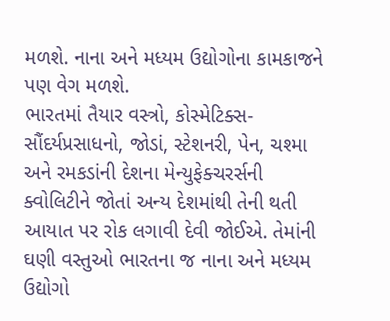મળશે. નાના અને મધ્યમ ઉદ્યોગોના કામકાજને પણ વેગ મળશે.
ભારતમાં તૈયાર વસ્ત્રો, કોસ્મેટિક્સ-સૌંદર્યપ્રસાધનો, જોડાં, સ્ટેશનરી, પેન, ચશ્મા અને રમકડાંની દેશના મેન્યુફેક્ચરર્સની ક્વોલિટીને જોતાં અન્ય દેશમાંથી તેની થતી આયાત પર રોક લગાવી દેવી જોઈએ. તેમાંની ઘણી વસ્તુઓ ભારતના જ નાના અને મધ્યમ ઉદ્યોગો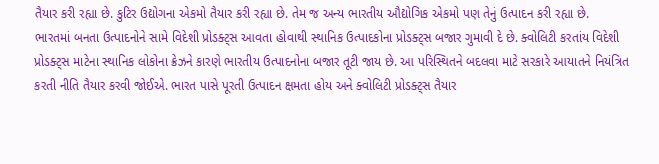તૈયાર કરી રહ્યા છે. કુટિર ઉદ્યોગના એકમો તૈયાર કરી રહ્યા છે. તેમ જ અન્ય ભારતીય ઔદ્યોગિક એકમો પણ તેનું ઉત્પાદન કરી રહ્યા છે.
ભારતમાં બનતા ઉત્પાદનોને સામે વિદેશી પ્રોડક્ટ્સ આવતા હોવાથી સ્થાનિક ઉત્પાદકોના પ્રોડક્ટ્સ બજાર ગુમાવી દે છે. ક્વોલિટી કરતાંય વિદેશી પ્રોડક્ટ્સ માટેના સ્થાનિક લોકોના ક્રેઝને કારણે ભારતીય ઉત્પાદનોના બજાર તૂટી જાય છે. આ પરિસ્થિતને બદલવા માટે સરકારે આયાતને નિયંત્રિત કરતી નીતિ તૈયાર કરવી જોઈએ. ભારત પાસે પૂરતી ઉત્પાદન ક્ષમતા હોય અને ક્વોલિટી પ્રોડક્ટ્સ તૈયાર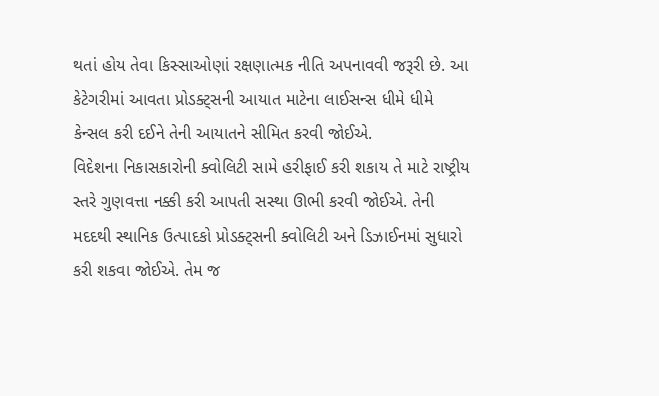થતાં હોય તેવા કિસ્સાઓણાં રક્ષણાત્મક નીતિ અપનાવવી જરૂરી છે. આ કેટેગરીમાં આવતા પ્રોડક્ટ્સની આયાત માટેના લાઈસન્સ ધીમે ધીમે કેન્સલ કરી દઈને તેની આયાતને સીમિત કરવી જોઈએ.
વિદેશના નિકાસકારોની ક્વોલિટી સામે હરીફાઈ કરી શકાય તે માટે રાષ્ટ્રીય સ્તરે ગુણવત્તા નક્કી કરી આપતી સસ્થા ઊભી કરવી જોઈએ. તેની મદદથી સ્થાનિક ઉત્પાદકો પ્રોડક્ટ્સની ક્વોલિટી અને ડિઝાઈનમાં સુધારો કરી શકવા જોઈએ. તેમ જ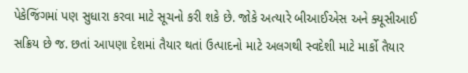પેકેજિંગમાં પણ સુધારા કરવા માટે સૂચનો કરી શકે છે. જોકે અત્યારે બીઆઈએસ અને ક્યૂસીઆઈ સક્રિય છે જ. છતાં આપણા દેશમાં તૈયાર થતાં ઉત્પાદનો માટે અલગથી સ્વદેશી માટે માર્કો તૈયાર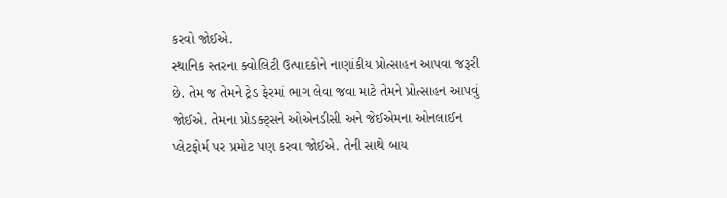કરવો જોઈએ.
સ્થાનિક સ્તરના ક્વોલિટી ઉત્પાદકોને નાણાંકીય પ્રોત્સાહન આપવા જરૂરી છે. તેમ જ તેમને ટ્રેડ ફેરમાં ભાગ લેવા જવા માટે તેમને પ્રોત્સાહન આપવું જોઈએ. તેમના પ્રોડક્ટ્સને ઓએનડીસી અને જેઈએમના ઓનલાઈન પ્લેટફોર્મ પર પ્રમોટ પણ કરવા જોઈએ. તેની સાથે બાય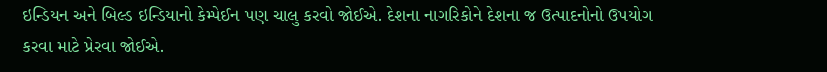ઇન્ડિયન અને બિલ્ડ ઇન્ડિયાનો કેમ્પેઈન પણ ચાલુ કરવો જોઈએ. દેશના નાગરિકોને દેશના જ ઉત્પાદનોનો ઉપયોગ કરવા માટે પ્રેરવા જોઈએ.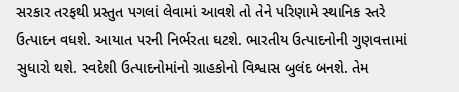સરકાર તરફથી પ્રસ્તુત પગલાં લેવામાં આવશે તો તેને પરિણામે સ્થાનિક સ્તરે ઉત્પાદન વધશે. આયાત પરની નિર્ભરતા ઘટશે. ભારતીય ઉત્પાદનોની ગુણવત્તામાં સુધારો થશે. સ્વદેશી ઉત્પાદનોમાંનો ગ્રાહકોનો વિશ્વાસ બુલંદ બનશે. તેમ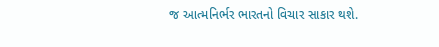જ આત્મનિર્ભર ભારતનો વિચાર સાકાર થશે.